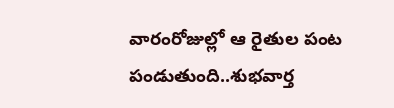వారంరోజుల్లో ఆ రైతుల పంట పండుతుంది..శుభవార్త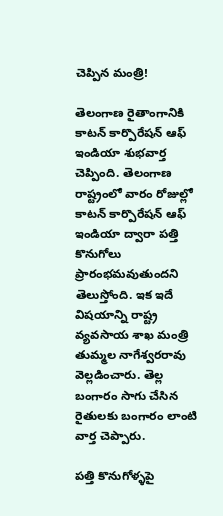చెప్పిన మంత్రి!

తెలంగాణ రైతాంగానికి కాటన్ కార్పొరేషన్ ఆఫ్ ఇండియా శుభవార్త చెప్పింది. తెలంగాణ రాష్ట్రంలో వారం రోజుల్లో కాటన్ కార్పొరేషన్ ఆఫ్ ఇండియా ద్వారా పత్తి కొనుగోలు ప్రారంభమవుతుందని తెలుస్తోంది. ఇక ఇదే విషయాన్ని రాష్ట్ర వ్యవసాయ శాఖ మంత్రి తుమ్మల నాగేశ్వరరావు వెల్లడించారు. తెల్ల బంగారం సాగు చేసిన రైతులకు బంగారం లాంటి వార్త చెప్పారు.

పత్తి కొనుగోళ్ళపై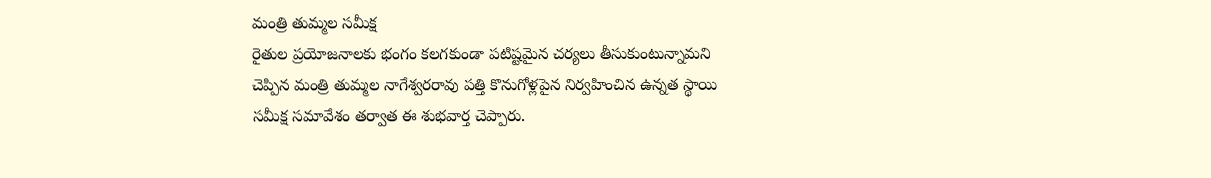మంత్రి తుమ్మల సమీక్ష
రైతుల ప్రయోజనాలకు భంగం కలగకుండా పటిష్టమైన చర్యలు తీసుకుంటున్నామని చెప్పిన మంత్రి తుమ్మల నాగేశ్వరరావు పత్తి కొనుగోళ్లపైన నిర్వహించిన ఉన్నత స్థాయి సమీక్ష సమావేశం తర్వాత ఈ శుభవార్త చెప్పారు.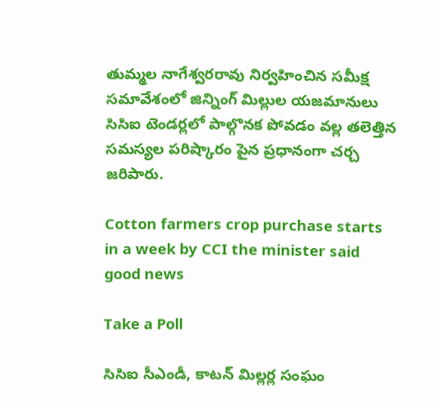తుమ్మల నాగేశ్వరరావు నిర్వహించిన సమీక్ష సమావేశంలో జిన్నింగ్ మిల్లుల యజమానులు సిసిఐ టెండర్లలో పాల్గొనక పోవడం వల్ల తలెత్తిన సమస్యల పరిష్కారం పైన ప్రధానంగా చర్చ జరిపారు.

Cotton farmers crop purchase starts in a week by CCI the minister said good news

Take a Poll

సిసిఐ సీఎండీ, కాటన్ మిల్లర్ల సంఘం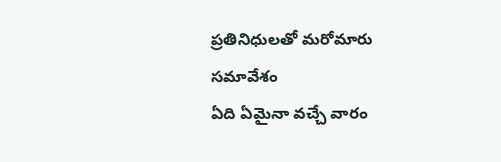ప్రతినిధులతో మరోమారు సమావేశం
ఏది ఏమైనా వచ్చే వారం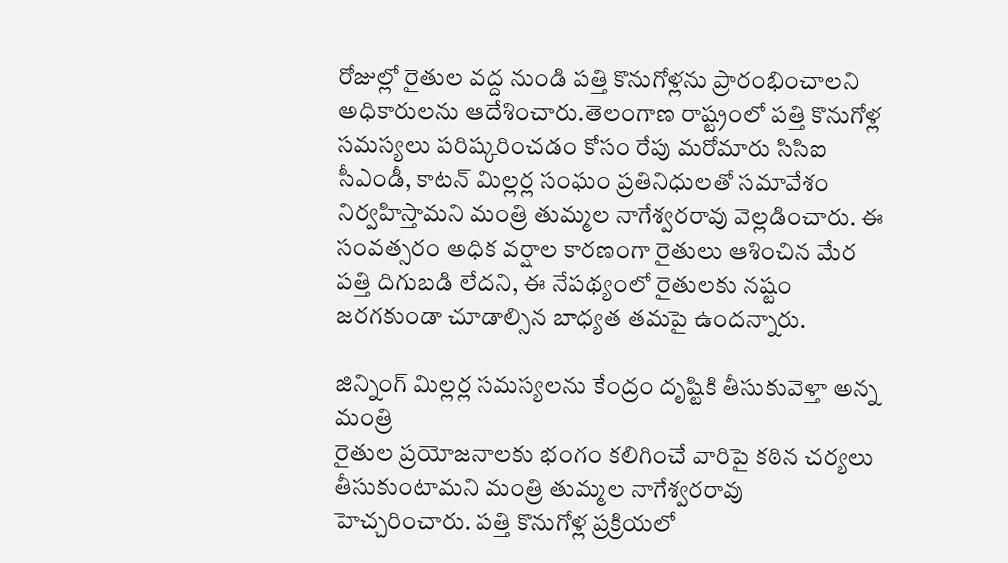రోజుల్లో రైతుల వద్ద నుండి పత్తి కొనుగోళ్లను ప్రారంభించాలని అధికారులను ఆదేశించారు.తెలంగాణ రాష్ట్రంలో పత్తి కొనుగోళ్ల సమస్యలు పరిష్కరించడం కోసం రేపు మరోమారు సిసిఐ సీఎండీ, కాటన్ మిల్లర్ల సంఘం ప్రతినిధులతో సమావేశం నిర్వహిస్తామని మంత్రి తుమ్మల నాగేశ్వరరావు వెల్లడించారు. ఈ సంవత్సరం అధిక వర్షాల కారణంగా రైతులు ఆశించిన మేర పత్తి దిగుబడి లేదని, ఈ నేపథ్యంలో రైతులకు నష్టం జరగకుండా చూడాల్సిన బాధ్యత తమపై ఉందన్నారు.

జిన్నింగ్ మిల్లర్ల సమస్యలను కేంద్రం దృష్టికి తీసుకువెళ్తా అన్న మంత్రి
రైతుల ప్రయోజనాలకు భంగం కలిగించే వారిపై కఠిన చర్యలు తీసుకుంటామని మంత్రి తుమ్మల నాగేశ్వరరావు హెచ్చరించారు. పత్తి కొనుగోళ్ల ప్రక్రియలో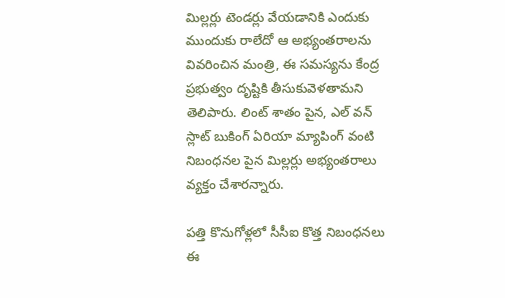మిల్లర్లు టెండర్లు వేయడానికి ఎందుకు ముందుకు రాలేదో ఆ అభ్యంతరాలను వివరించిన మంత్రి, ఈ సమస్యను కేంద్ర ప్రభుత్వం దృష్టికి తీసుకువెళతామని తెలిపారు. లింట్ శాతం పైన, ఎల్ వన్ స్లాట్ బుకింగ్ ఏరియా మ్యాపింగ్ వంటి నిబంధనల పైన మిల్లర్లు అభ్యంతరాలు వ్యక్తం చేశారన్నారు.

పత్తి కొనుగోళ్లలో సీసీఐ కొత్త నిబంధనలు
ఈ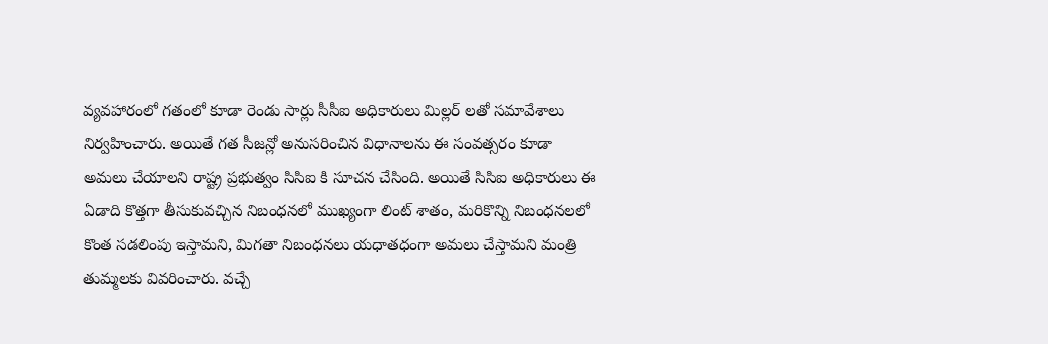వ్యవహారంలో గతంలో కూడా రెండు సార్లు సీసీఐ అధికారులు మిల్లర్ లతో సమావేశాలు నిర్వహించారు. అయితే గత సీజన్లో అనుసరించిన విధానాలను ఈ సంవత్సరం కూడా అమలు చేయాలని రాష్ట్ర ప్రభుత్వం సిసిఐ కి సూచన చేసింది. అయితే సిసిఐ అధికారులు ఈ ఏడాది కొత్తగా తీసుకువచ్చిన నిబంధనలో ముఖ్యంగా లింట్ శాతం, మరికొన్ని నిబంధనలలో కొంత సడలింపు ఇస్తామని, మిగతా నిబంధనలు యధాతధంగా అమలు చేస్తామని మంత్రి తుమ్మలకు వివరించారు. వచ్చే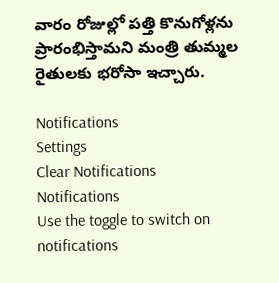వారం రోజుల్లో పత్తి కొనుగోళ్లను ప్రారంభిస్తామని మంత్రి తుమ్మల రైతులకు భరోసా ఇచ్చారు.

Notifications
Settings
Clear Notifications
Notifications
Use the toggle to switch on notifications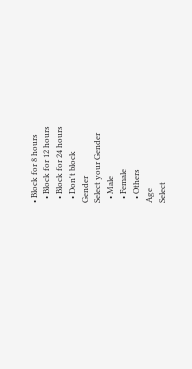• Block for 8 hours
  • Block for 12 hours
  • Block for 24 hours
  • Don't block
Gender
Select your Gender
  • Male
  • Female
  • Others
Age
Select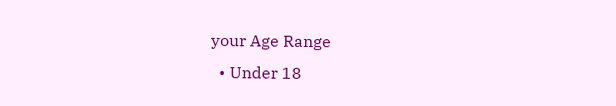your Age Range
  • Under 18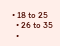• 18 to 25
  • 26 to 35
  •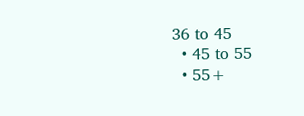36 to 45
  • 45 to 55
  • 55+